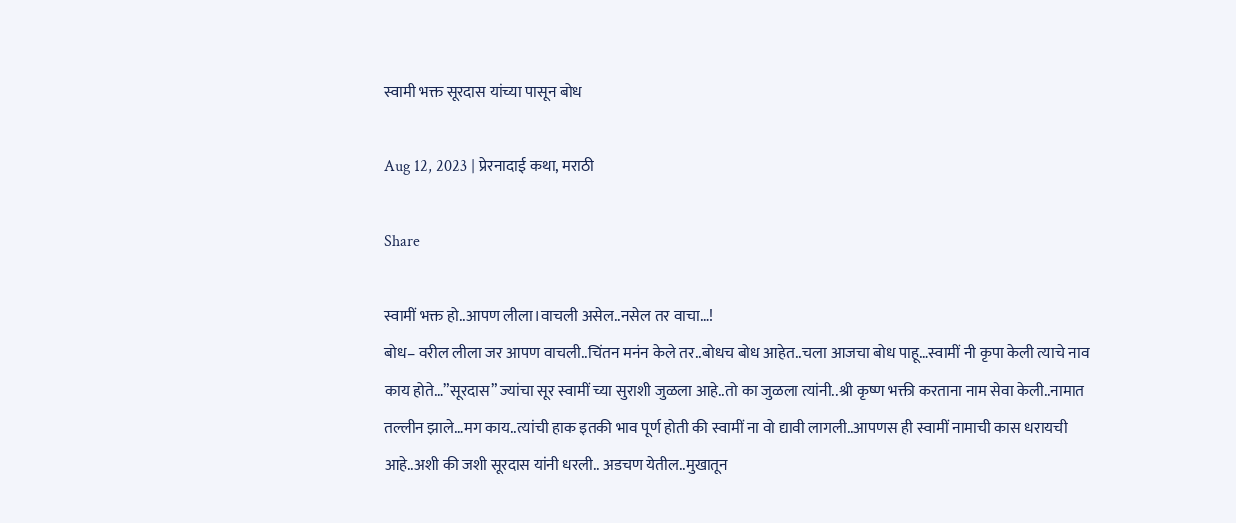स्वामी भक्त सूरदास यांच्या पासून बोध

Aug 12, 2023 | प्रेरनादाई कथा, मराठी

Share

स्वामीं भक्त हो..आपण लीला।वाचली असेल..नसेल तर वाचा…!
बोध– वरील लीला जर आपण वाचली..चिंतन मनंन केले तर..बोधच बोध आहेत..चला आजचा बोध पाहू…स्वामीं नी कृपा केली त्याचे नाव काय होते…”सूरदास” ज्यांचा सूर स्वामीं च्या सुराशी जुळला आहे..तो का जुळला त्यांनी..श्री कृष्ण भक्ती करताना नाम सेवा केली..नामात तल्लीन झाले…मग काय..त्यांची हाक इतकी भाव पूर्ण होती की स्वामीं ना वो द्यावी लागली..आपणस ही स्वामीं नामाची कास धरायची आहे..अशी की जशी सूरदास यांनी धरली.. अडचण येतील..मुखातून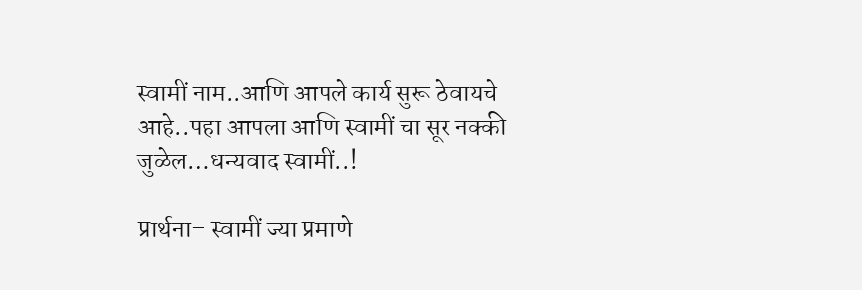स्वामीं नाम..आणि आपले कार्य सुरू ठेवायचे आहे..पहा आपला आणि स्वामीं चा सूर नक्की जुळेल…धन्यवाद स्वामीं..!

प्रार्थना– स्वामीं ज्या प्रमाणे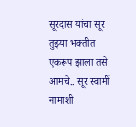सूरदास यांचा सूर तुझ्या भक्तीत एकरूप झाला तसे आमचे.. सूर स्वामीं नामाशी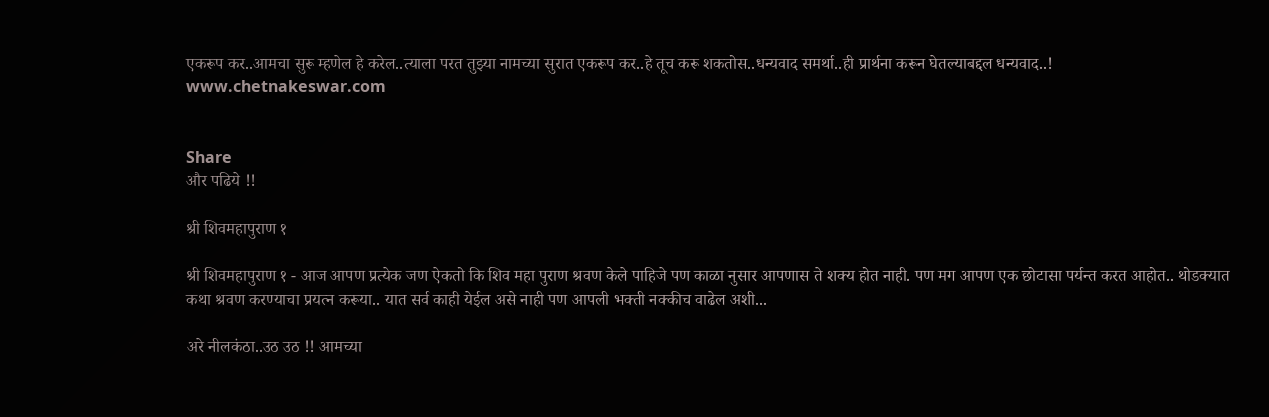एकरूप कर..आमचा सुरू म्हणेल हे करेल..त्याला परत तुझ्या नामच्या सुरात एकरूप कर..हे तूच करू शकतोस..धन्यवाद समर्था..ही प्रार्थना करून घेतल्याबद्दल धन्यवाद..!
www.chetnakeswar.com


Share
और पढिये !!

श्री शिवमहापुराण १

श्री शिवमहापुराण १ - आज आपण प्रत्येक जण ऐकतो कि शिव महा पुराण श्रवण केले पाहिजे पण काळा नुसार आपणास ते शक्य होत नाही. पण मग आपण एक छोटासा पर्यन्त करत आहोत.. थोडक्यात कथा श्रवण करण्याचा प्रयत्न करूया.. यात सर्व काही येईल असे नाही पण आपली भक्ती नक्कीच वाढेल अशी...

अरे नीलकंठा..उठ उठ !! आमच्या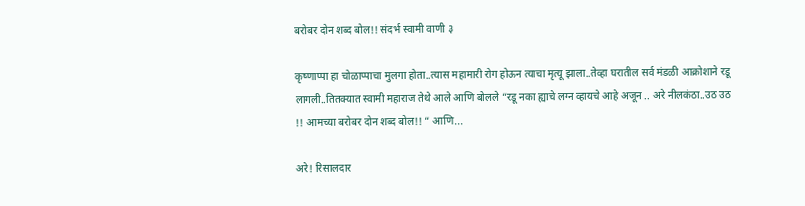बरोबर दोन शब्द बोल!! संदर्भ स्वामी वाणी ३

कृष्णाप्पा हा चोळाप्पाचा मुलगा होता..त्यास महामारी रोग होऊन त्याचा मृत्यू झाला..तेव्हा घरातील सर्व मंडळी आक्रोशाने रडू लागली..तितक्यात स्वामी महाराज तेथे आले आणि बोलले “रडू नका ह्याचे लग्न व्हायचे आहे अजून .. अरे नीलकंठा..उठ उठ !! आमच्या बरोबर दोन शब्द बोल!! “ आणि...

अरे! रिसालदार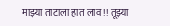माझ्या ताटाला हात लाव !! तूझ्या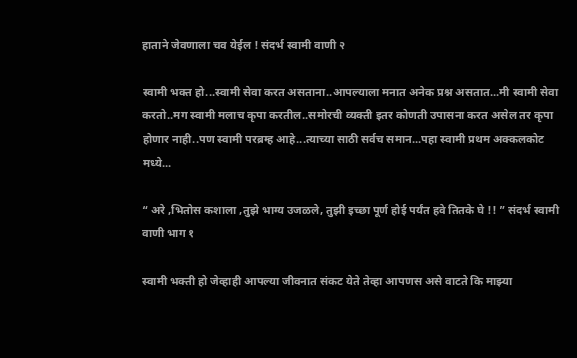हाताने जेवणाला चव येईल ! संदर्भ स्वामी वाणी २

स्वामी भक्त हो...स्वामी सेवा करत असताना..आपल्याला मनात अनेक प्रश्न असतात...मी स्वामी सेवा करतो..मग स्वामी मलाच कृपा करतील..समोरची व्यक्ती इतर कोणती उपासना करत असेल तर कृपा होणार नाही..पण स्वामी परब्रम्ह आहे...त्याच्या साठी सर्वच समान...पहा स्वामी प्रथम अक्कलकोट मध्ये...

“ अरे ,भितोस कशाला ,तुझे भाग्य उजळले, तुझी इच्छा पूर्ण होई पर्यंत हवे तितके घे !! ” संदर्भ स्वामी वाणी भाग १

स्वामी भक्ती हो जेव्हाही आपल्या जीवनात संकट येते तेव्हा आपणस असे वाटते कि माझ्या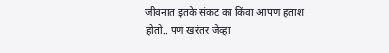जीवनात इतके संकट का किंवा आपण हताश होतो.. पण खरंतर जेव्हा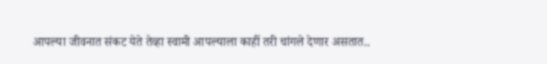आपल्या जीवनात संकट येते तेव्हा स्वामी आपल्याला काहीं तरी चांगले देणार असतात..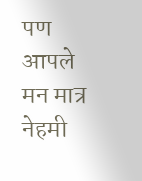पण आपले मन मात्र नेहमी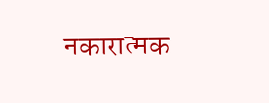नकारात्मक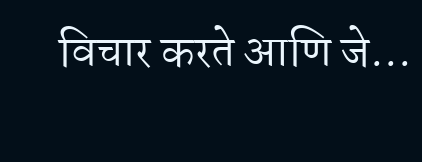विचार करते आणि जे...